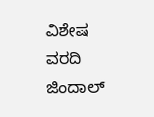ವಿಶೇಷ ವರದಿ
ಜಿಂದಾಲ್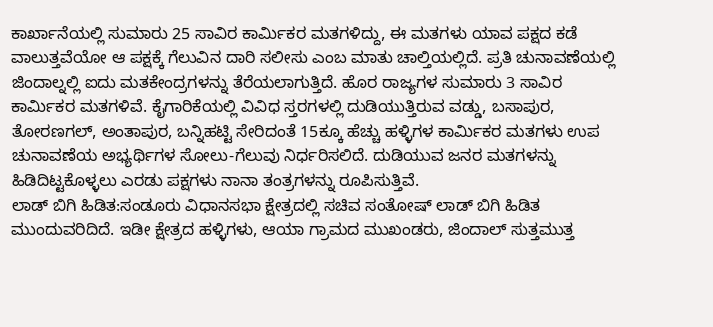ಕಾರ್ಖಾನೆಯಲ್ಲಿ ಸುಮಾರು 25 ಸಾವಿರ ಕಾರ್ಮಿಕರ ಮತಗಳಿದ್ದು, ಈ ಮತಗಳು ಯಾವ ಪಕ್ಷದ ಕಡೆ ವಾಲುತ್ತವೆಯೋ ಆ ಪಕ್ಷಕ್ಕೆ ಗೆಲುವಿನ ದಾರಿ ಸಲೀಸು ಎಂಬ ಮಾತು ಚಾಲ್ತಿಯಲ್ಲಿದೆ. ಪ್ರತಿ ಚುನಾವಣೆಯಲ್ಲಿ ಜಿಂದಾಲ್ನಲ್ಲಿ ಐದು ಮತಕೇಂದ್ರಗಳನ್ನು ತೆರೆಯಲಾಗುತ್ತಿದೆ. ಹೊರ ರಾಜ್ಯಗಳ ಸುಮಾರು 3 ಸಾವಿರ ಕಾರ್ಮಿಕರ ಮತಗಳಿವೆ. ಕೈಗಾರಿಕೆಯಲ್ಲಿ ವಿವಿಧ ಸ್ತರಗಳಲ್ಲಿ ದುಡಿಯುತ್ತಿರುವ ವಡ್ಡು, ಬಸಾಪುರ, ತೋರಣಗಲ್, ಅಂತಾಪುರ, ಬನ್ನಿಹಟ್ಟಿ ಸೇರಿದಂತೆ 15ಕ್ಕೂ ಹೆಚ್ಚು ಹಳ್ಳಿಗಳ ಕಾರ್ಮಿಕರ ಮತಗಳು ಉಪ ಚುನಾವಣೆಯ ಅಭ್ಯರ್ಥಿಗಳ ಸೋಲು-ಗೆಲುವು ನಿರ್ಧರಿಸಲಿದೆ. ದುಡಿಯುವ ಜನರ ಮತಗಳನ್ನು ಹಿಡಿದಿಟ್ಟಕೊಳ್ಳಲು ಎರಡು ಪಕ್ಷಗಳು ನಾನಾ ತಂತ್ರಗಳನ್ನು ರೂಪಿಸುತ್ತಿವೆ.
ಲಾಡ್ ಬಿಗಿ ಹಿಡಿತ:ಸಂಡೂರು ವಿಧಾನಸಭಾ ಕ್ಷೇತ್ರದಲ್ಲಿ ಸಚಿವ ಸಂತೋಷ್ ಲಾಡ್ ಬಿಗಿ ಹಿಡಿತ ಮುಂದುವರಿದಿದೆ. ಇಡೀ ಕ್ಷೇತ್ರದ ಹಳ್ಳಿಗಳು, ಆಯಾ ಗ್ರಾಮದ ಮುಖಂಡರು, ಜಿಂದಾಲ್ ಸುತ್ತಮುತ್ತ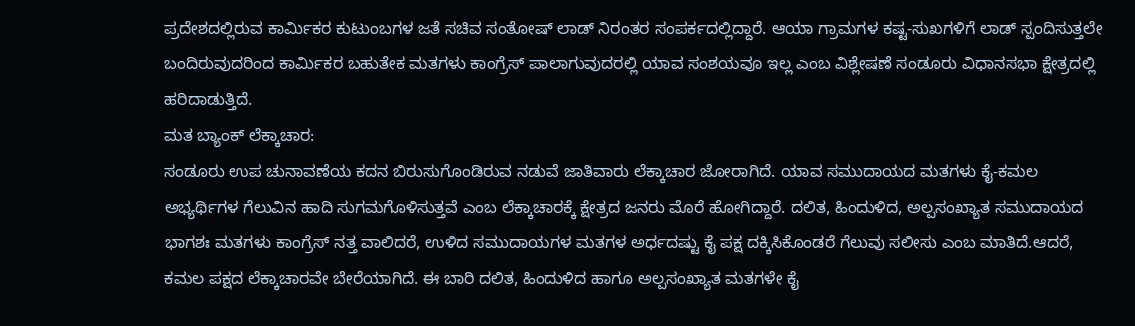ಪ್ರದೇಶದಲ್ಲಿರುವ ಕಾರ್ಮಿಕರ ಕುಟುಂಬಗಳ ಜತೆ ಸಚಿವ ಸಂತೋಷ್ ಲಾಡ್ ನಿರಂತರ ಸಂಪರ್ಕದಲ್ಲಿದ್ದಾರೆ. ಆಯಾ ಗ್ರಾಮಗಳ ಕಷ್ಟ-ಸುಖಗಳಿಗೆ ಲಾಡ್ ಸ್ಪಂದಿಸುತ್ತಲೇ ಬಂದಿರುವುದರಿಂದ ಕಾರ್ಮಿಕರ ಬಹುತೇಕ ಮತಗಳು ಕಾಂಗ್ರೆಸ್ ಪಾಲಾಗುವುದರಲ್ಲಿ ಯಾವ ಸಂಶಯವೂ ಇಲ್ಲ ಎಂಬ ವಿಶ್ಲೇಷಣೆ ಸಂಡೂರು ವಿಧಾನಸಭಾ ಕ್ಷೇತ್ರದಲ್ಲಿ ಹರಿದಾಡುತ್ತಿದೆ.
ಮತ ಬ್ಯಾಂಕ್ ಲೆಕ್ಕಾಚಾರ:
ಸಂಡೂರು ಉಪ ಚುನಾವಣೆಯ ಕದನ ಬಿರುಸುಗೊಂಡಿರುವ ನಡುವೆ ಜಾತಿವಾರು ಲೆಕ್ಕಾಚಾರ ಜೋರಾಗಿದೆ. ಯಾವ ಸಮುದಾಯದ ಮತಗಳು ಕೈ-ಕಮಲ ಅಭ್ಯರ್ಥಿಗಳ ಗೆಲುವಿನ ಹಾದಿ ಸುಗಮಗೊಳಿಸುತ್ತವೆ ಎಂಬ ಲೆಕ್ಕಾಚಾರಕ್ಕೆ ಕ್ಷೇತ್ರದ ಜನರು ಮೊರೆ ಹೋಗಿದ್ದಾರೆ. ದಲಿತ, ಹಿಂದುಳಿದ, ಅಲ್ಪಸಂಖ್ಯಾತ ಸಮುದಾಯದ ಭಾಗಶಃ ಮತಗಳು ಕಾಂಗ್ರೆಸ್ ನತ್ತ ವಾಲಿದರೆ, ಉಳಿದ ಸಮುದಾಯಗಳ ಮತಗಳ ಅರ್ಧದಷ್ಟು ಕೈ ಪಕ್ಷ ದಕ್ಕಿಸಿಕೊಂಡರೆ ಗೆಲುವು ಸಲೀಸು ಎಂಬ ಮಾತಿದೆ.ಆದರೆ, ಕಮಲ ಪಕ್ಷದ ಲೆಕ್ಕಾಚಾರವೇ ಬೇರೆಯಾಗಿದೆ. ಈ ಬಾರಿ ದಲಿತ, ಹಿಂದುಳಿದ ಹಾಗೂ ಅಲ್ಪಸಂಖ್ಯಾತ ಮತಗಳೇ ಕೈ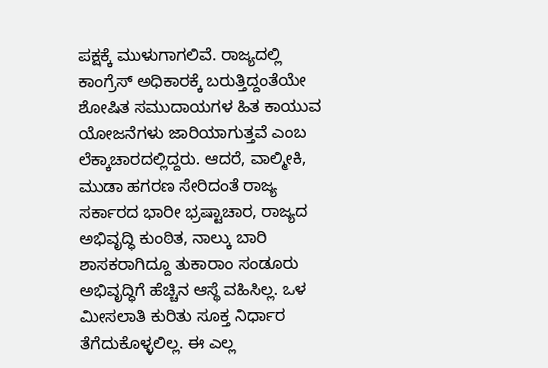ಪಕ್ಷಕ್ಕೆ ಮುಳುಗಾಗಲಿವೆ. ರಾಜ್ಯದಲ್ಲಿ ಕಾಂಗ್ರೆಸ್ ಅಧಿಕಾರಕ್ಕೆ ಬರುತ್ತಿದ್ದಂತೆಯೇ ಶೋಷಿತ ಸಮುದಾಯಗಳ ಹಿತ ಕಾಯುವ ಯೋಜನೆಗಳು ಜಾರಿಯಾಗುತ್ತವೆ ಎಂಬ ಲೆಕ್ಕಾಚಾರದಲ್ಲಿದ್ದರು. ಆದರೆ, ವಾಲ್ಮೀಕಿ, ಮುಡಾ ಹಗರಣ ಸೇರಿದಂತೆ ರಾಜ್ಯ ಸರ್ಕಾರದ ಭಾರೀ ಭ್ರಷ್ಟಾಚಾರ, ರಾಜ್ಯದ ಅಭಿವೃದ್ಧಿ ಕುಂಠಿತ, ನಾಲ್ಕು ಬಾರಿ ಶಾಸಕರಾಗಿದ್ದೂ ತುಕಾರಾಂ ಸಂಡೂರು ಅಭಿವೃದ್ಧಿಗೆ ಹೆಚ್ಚಿನ ಆಸ್ಥೆ ವಹಿಸಿಲ್ಲ. ಒಳ ಮೀಸಲಾತಿ ಕುರಿತು ಸೂಕ್ತ ನಿರ್ಧಾರ ತೆಗೆದುಕೊಳ್ಳಲಿಲ್ಲ. ಈ ಎಲ್ಲ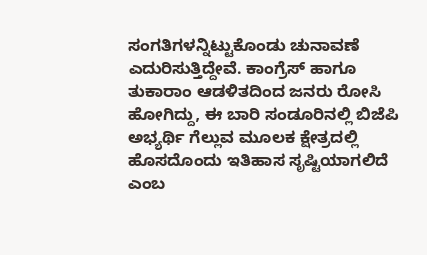ಸಂಗತಿಗಳನ್ನಿಟ್ಟುಕೊಂಡು ಚುನಾವಣೆ ಎದುರಿಸುತ್ತಿದ್ದೇವೆ. ಕಾಂಗ್ರೆಸ್ ಹಾಗೂ ತುಕಾರಾಂ ಆಡಳಿತದಿಂದ ಜನರು ರೋಸಿ ಹೋಗಿದ್ದು, ಈ ಬಾರಿ ಸಂಡೂರಿನಲ್ಲಿ ಬಿಜೆಪಿ ಅಭ್ಯರ್ಥಿ ಗೆಲ್ಲುವ ಮೂಲಕ ಕ್ಷೇತ್ರದಲ್ಲಿ ಹೊಸದೊಂದು ಇತಿಹಾಸ ಸೃಷ್ಟಿಯಾಗಲಿದೆ ಎಂಬ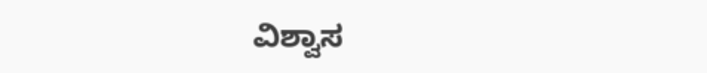ವಿಶ್ವಾಸ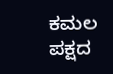ಕಮಲ ಪಕ್ಷದ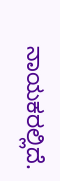ನಾಯಕರಲ್ಲಿದೆ.